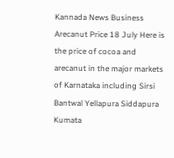Kannada News Business Arecanut Price 18 July Here is the price of cocoa and arecanut in the major markets of Karnataka including Sirsi Bantwal Yellapura Siddapura Kumata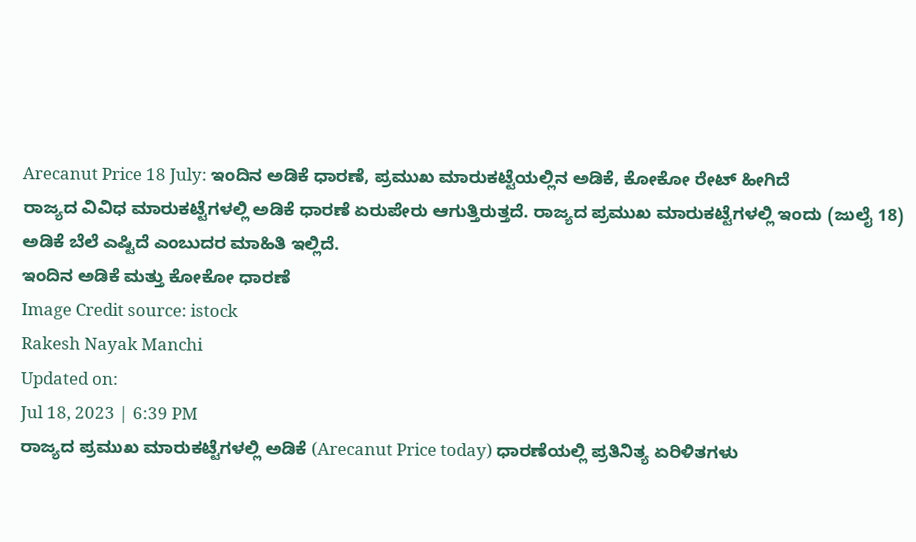Arecanut Price 18 July: ಇಂದಿನ ಅಡಿಕೆ ಧಾರಣೆ, ಪ್ರಮುಖ ಮಾರುಕಟ್ಟೆಯಲ್ಲಿನ ಅಡಿಕೆ, ಕೋಕೋ ರೇಟ್ ಹೀಗಿದೆ
ರಾಜ್ಯದ ವಿವಿಧ ಮಾರುಕಟ್ಟೆಗಳಲ್ಲಿ ಅಡಿಕೆ ಧಾರಣೆ ಏರುಪೇರು ಆಗುತ್ತಿರುತ್ತದೆ. ರಾಜ್ಯದ ಪ್ರಮುಖ ಮಾರುಕಟ್ಟೆಗಳಲ್ಲಿ ಇಂದು (ಜುಲೈ 18) ಅಡಿಕೆ ಬೆಲೆ ಎಷ್ಟಿದೆ ಎಂಬುದರ ಮಾಹಿತಿ ಇಲ್ಲಿದೆ.
ಇಂದಿನ ಅಡಿಕೆ ಮತ್ತು ಕೋಕೋ ಧಾರಣೆ
Image Credit source: istock
Rakesh Nayak Manchi
Updated on:
Jul 18, 2023 | 6:39 PM
ರಾಜ್ಯದ ಪ್ರಮುಖ ಮಾರುಕಟ್ಟೆಗಳಲ್ಲಿ ಅಡಿಕೆ (Arecanut Price today) ಧಾರಣೆಯಲ್ಲಿ ಪ್ರತಿನಿತ್ಯ ಏರಿಳಿತಗಳು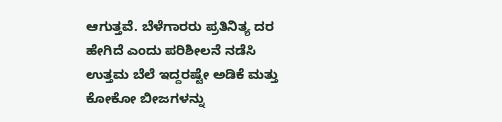ಆಗುತ್ತವೆ. ಬೆಳೆಗಾರರು ಪ್ರತಿನಿತ್ಯ ದರ ಹೇಗಿದೆ ಎಂದು ಪರಿಶೀಲನೆ ನಡೆಸಿ ಉತ್ತಮ ಬೆಲೆ ಇದ್ದರಷ್ಟೇ ಅಡಿಕೆ ಮತ್ತು ಕೋಕೋ ಬೀಜಗಳನ್ನು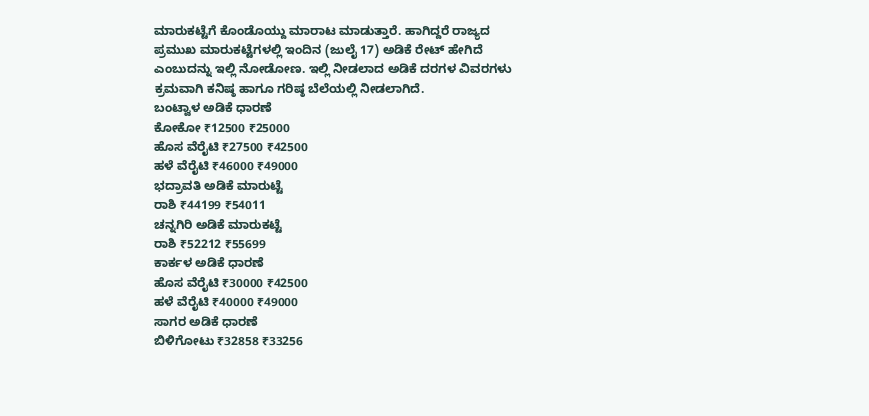ಮಾರುಕಟ್ಟೆಗೆ ಕೊಂಡೊಯ್ದು ಮಾರಾಟ ಮಾಡುತ್ತಾರೆ. ಹಾಗಿದ್ದರೆ ರಾಜ್ಯದ ಪ್ರಮುಖ ಮಾರುಕಟ್ಟೆಗಳಲ್ಲಿ ಇಂದಿನ (ಜುಲೈ 17) ಅಡಿಕೆ ರೇಟ್ ಹೇಗಿದೆ ಎಂಬುದನ್ನು ಇಲ್ಲಿ ನೋಡೋಣ. ಇಲ್ಲಿ ನೀಡಲಾದ ಅಡಿಕೆ ದರಗಳ ವಿವರಗಳು ಕ್ರಮವಾಗಿ ಕನಿಷ್ಠ ಹಾಗೂ ಗರಿಷ್ಠ ಬೆಲೆಯಲ್ಲಿ ನೀಡಲಾಗಿದೆ.
ಬಂಟ್ವಾಳ ಅಡಿಕೆ ಧಾರಣೆ
ಕೋಕೋ ₹12500 ₹25000
ಹೊಸ ವೆರೈಟಿ ₹27500 ₹42500
ಹಳೆ ವೆರೈಟಿ ₹46000 ₹49000
ಭದ್ರಾವತಿ ಅಡಿಕೆ ಮಾರುಟ್ಟೆ
ರಾಶಿ ₹44199 ₹54011
ಚನ್ನಗಿರಿ ಅಡಿಕೆ ಮಾರುಕಟ್ಟೆ
ರಾಶಿ ₹52212 ₹55699
ಕಾರ್ಕಳ ಅಡಿಕೆ ಧಾರಣೆ
ಹೊಸ ವೆರೈಟಿ ₹30000 ₹42500
ಹಳೆ ವೆರೈಟಿ ₹40000 ₹49000
ಸಾಗರ ಅಡಿಕೆ ಧಾರಣೆ
ಬಿಳಿಗೋಟು ₹32858 ₹33256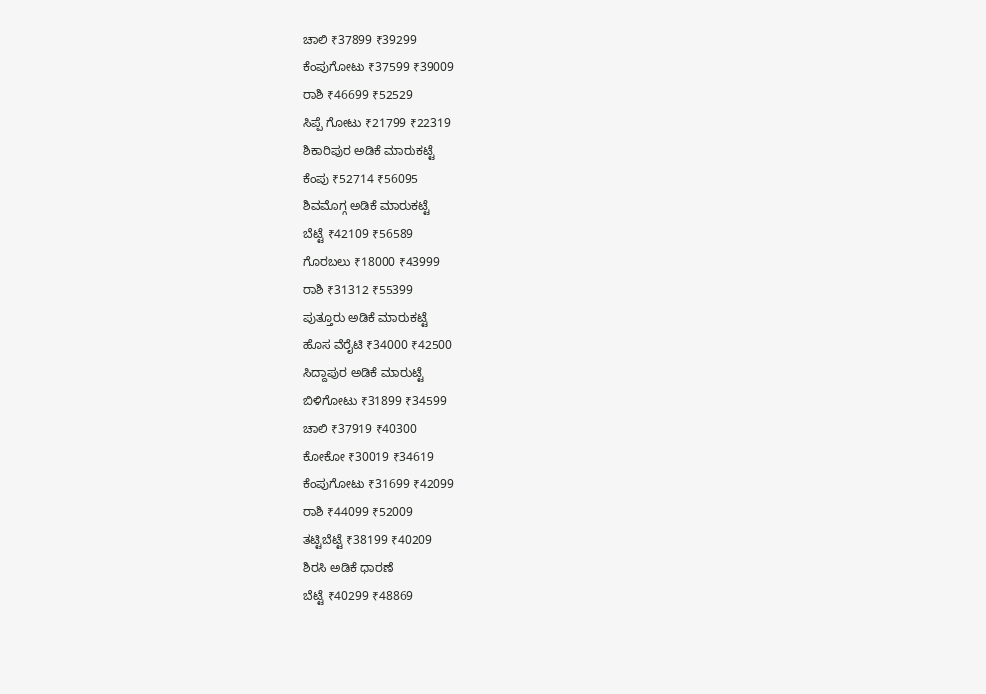ಚಾಲಿ ₹37899 ₹39299
ಕೆಂಪುಗೋಟು ₹37599 ₹39009
ರಾಶಿ ₹46699 ₹52529
ಸಿಪ್ಪೆ ಗೋಟು ₹21799 ₹22319
ಶಿಕಾರಿಪುರ ಅಡಿಕೆ ಮಾರುಕಟ್ಟೆ
ಕೆಂಪು ₹52714 ₹56095
ಶಿವಮೊಗ್ಗ ಅಡಿಕೆ ಮಾರುಕಟ್ಟೆ
ಬೆಟ್ಟೆ ₹42109 ₹56589
ಗೊರಬಲು ₹18000 ₹43999
ರಾಶಿ ₹31312 ₹55399
ಪುತ್ತೂರು ಅಡಿಕೆ ಮಾರುಕಟ್ಟೆ
ಹೊಸ ವೆರೈಟಿ ₹34000 ₹42500
ಸಿದ್ದಾಪುರ ಅಡಿಕೆ ಮಾರುಟ್ಟೆ
ಬಿಳಿಗೋಟು ₹31899 ₹34599
ಚಾಲಿ ₹37919 ₹40300
ಕೋಕೋ ₹30019 ₹34619
ಕೆಂಪುಗೋಟು ₹31699 ₹42099
ರಾಶಿ ₹44099 ₹52009
ತಟ್ಟಿಬೆಟ್ಟೆ ₹38199 ₹40209
ಶಿರಸಿ ಅಡಿಕೆ ಧಾರಣೆ
ಬೆಟ್ಟೆ ₹40299 ₹48869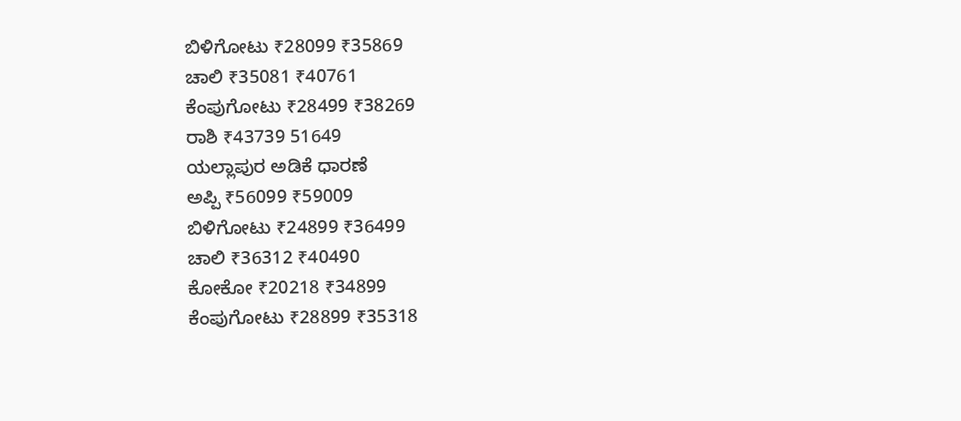ಬಿಳಿಗೋಟು ₹28099 ₹35869
ಚಾಲಿ ₹35081 ₹40761
ಕೆಂಪುಗೋಟು ₹28499 ₹38269
ರಾಶಿ ₹43739 51649
ಯಲ್ಲಾಪುರ ಅಡಿಕೆ ಧಾರಣೆ
ಅಪ್ಪಿ ₹56099 ₹59009
ಬಿಳಿಗೋಟು ₹24899 ₹36499
ಚಾಲಿ ₹36312 ₹40490
ಕೋಕೋ ₹20218 ₹34899
ಕೆಂಪುಗೋಟು ₹28899 ₹35318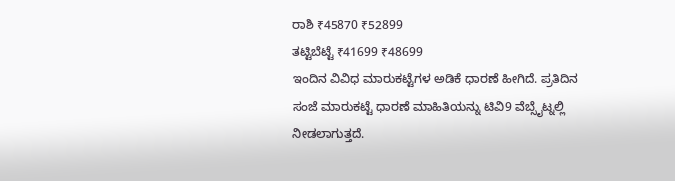ರಾಶಿ ₹45870 ₹52899
ತಟ್ಟಿಬೆಟ್ಟೆ ₹41699 ₹48699
ಇಂದಿನ ವಿವಿಧ ಮಾರುಕಟ್ಟೆಗಳ ಅಡಿಕೆ ಧಾರಣೆ ಹೀಗಿದೆ. ಪ್ರತಿದಿನ ಸಂಜೆ ಮಾರುಕಟ್ಟೆ ಧಾರಣೆ ಮಾಹಿತಿಯನ್ನು ಟಿವಿ9 ವೆಬ್ಸೈಟ್ನಲ್ಲಿ ನೀಡಲಾಗುತ್ತದೆ.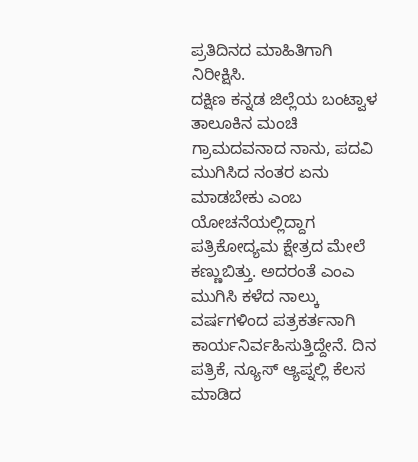ಪ್ರತಿದಿನದ ಮಾಹಿತಿಗಾಗಿ ನಿರೀಕ್ಷಿಸಿ.
ದಕ್ಷಿಣ ಕನ್ನಡ ಜಿಲ್ಲೆಯ ಬಂಟ್ವಾಳ ತಾಲೂಕಿನ ಮಂಚಿ ಗ್ರಾಮದವನಾದ ನಾನು, ಪದವಿ ಮುಗಿಸಿದ ನಂತರ ಏನು ಮಾಡಬೇಕು ಎಂಬ ಯೋಚನೆಯಲ್ಲಿದ್ದಾಗ ಪತ್ರಿಕೋದ್ಯಮ ಕ್ಷೇತ್ರದ ಮೇಲೆ ಕಣ್ಣುಬಿತ್ತು. ಅದರಂತೆ ಎಂಎ ಮುಗಿಸಿ ಕಳೆದ ನಾಲ್ಕು ವರ್ಷಗಳಿಂದ ಪತ್ರಕರ್ತನಾಗಿ ಕಾರ್ಯನಿರ್ವಹಿಸುತ್ತಿದ್ದೇನೆ. ದಿನ ಪತ್ರಿಕೆ, ನ್ಯೂಸ್ ಆ್ಯಪ್ನಲ್ಲಿ ಕೆಲಸ ಮಾಡಿದ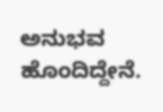ಅನುಭವ ಹೊಂದಿದ್ದೇನೆ.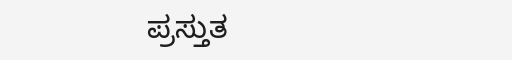ಪ್ರಸ್ತುತ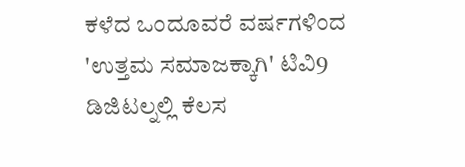ಕಳೆದ ಒಂದೂವರೆ ವರ್ಷಗಳಿಂದ 'ಉತ್ತಮ ಸಮಾಜಕ್ಕಾಗಿ' ಟಿವಿ9 ಡಿಜಿಟಲ್ನಲ್ಲಿ ಕೆಲಸ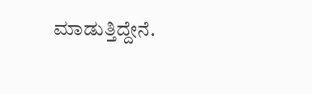ಮಾಡುತ್ತಿದ್ದೇನೆ.